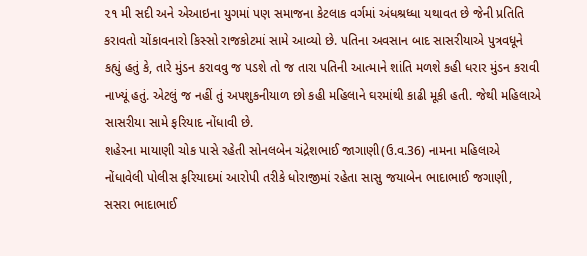૨૧ મી સદી અને એઆઇના યુગમાં પણ સમાજના કેટલાક વર્ગમાં અંધશ્રધ્ધા યથાવત છે જેની પ્રતિતિ કરાવતો ચોંકાવનારો કિસ્સો રાજકોટમાં સામે આવ્યો છે. પતિના અવસાન બાદ સાસરીયાએ પુત્રવધૂને કહ્યું હતું કે, તારે મુંડન કરાવવુ જ પડશે તો જ તારા પતિની આત્માને શાંતિ મળશે કહી ધરાર મુંડન કરાવી નાખ્યૂં હતું. એટલું જ નહીં તું અપશુકનીયાળ છો કહી મહિલાને ઘરમાંથી કાઢી મૂકી હતી. જેથી મહિલાએ સાસરીયા સામે ફરિયાદ નોંધાવી છે.
શહેરના માયાણી ચોક પાસે રહેતી સોનલબેન ચંદ્રેશભાઈ જાગાણી(ઉ.વ.36) નામના મહિલાએ નોંધાવેલી પોલીસ ફરિયાદમાં આરોપી તરીકે ધોરાજીમાં રહેતા સાસુ જયાબેન ભાદાભાઈ જગાણી, સસરા ભાદાભાઈ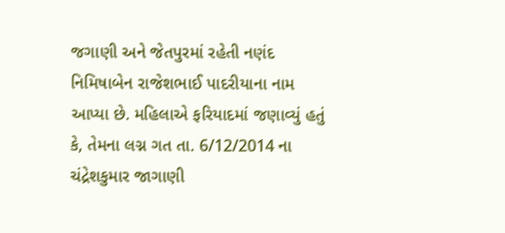જગાણી અને જેતપુરમાં રહેતી નણંદ નિમિષાબેન રાજેશભાઈ પાદરીયાના નામ આપ્યા છે. મહિલાએ ફરિયાદમાં જણાવ્યું હતું કે, તેમના લગ્ન ગત તા. 6/12/2014 ના ચંદ્રેશકુમાર જાગાણી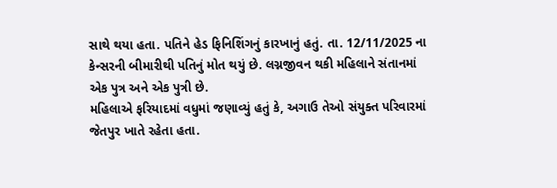સાથે થયા હતા. પતિને હેડ ફિનિશિંગનું કારખાનું હતું. તા. 12/11/2025 ના કેન્સરની બીમારીથી પતિનું મોત થયું છે. લગ્નજીવન થકી મહિલાને સંતાનમાં એક પુત્ર અને એક પુત્રી છે.
મહિલાએ ફરિયાદમાં વધુમાં જણાવ્યું હતું કે, અગાઉ તેઓ સંયુક્ત પરિવારમાં જેતપુર ખાતે રહેતા હતા.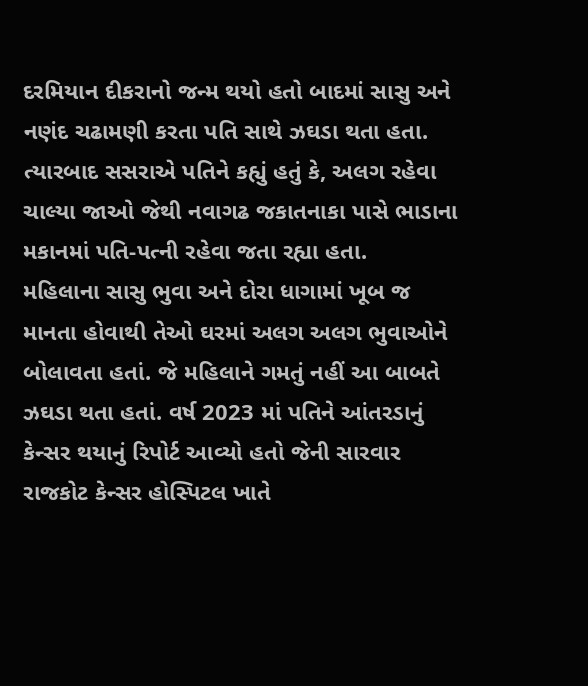દરમિયાન દીકરાનો જન્મ થયો હતો બાદમાં સાસુ અને નણંદ ચઢામણી કરતા પતિ સાથે ઝઘડા થતા હતા. ત્યારબાદ સસરાએ પતિને કહ્યું હતું કે, અલગ રહેવા ચાલ્યા જાઓ જેથી નવાગઢ જકાતનાકા પાસે ભાડાના મકાનમાં પતિ-પત્ની રહેવા જતા રહ્યા હતા.
મહિલાના સાસુ ભુવા અને દોરા ધાગામાં ખૂબ જ માનતા હોવાથી તેઓ ઘરમાં અલગ અલગ ભુવાઓને બોલાવતા હતાં. જે મહિલાને ગમતું નહીં આ બાબતે ઝઘડા થતા હતાં. વર્ષ 2023 માં પતિને આંતરડાનું કેન્સર થયાનું રિપોર્ટ આવ્યો હતો જેની સારવાર રાજકોટ કેન્સર હોસ્પિટલ ખાતે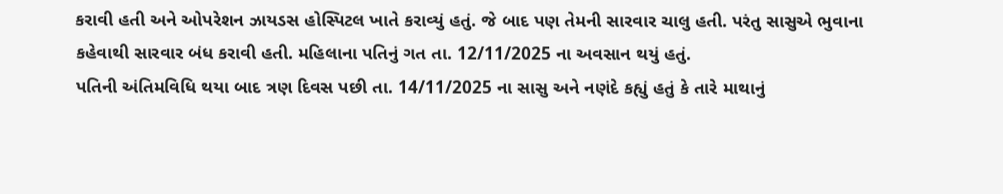કરાવી હતી અને ઓપરેશન ઝાયડસ હોસ્પિટલ ખાતે કરાવ્યું હતું. જે બાદ પણ તેમની સારવાર ચાલુ હતી. પરંતુ સાસુએ ભુવાના કહેવાથી સારવાર બંધ કરાવી હતી. મહિલાના પતિનું ગત તા. 12/11/2025 ના અવસાન થયું હતું.
પતિની અંતિમવિધિ થયા બાદ ત્રણ દિવસ પછી તા. 14/11/2025 ના સાસુ અને નણંદે કહ્યું હતું કે તારે માથાનું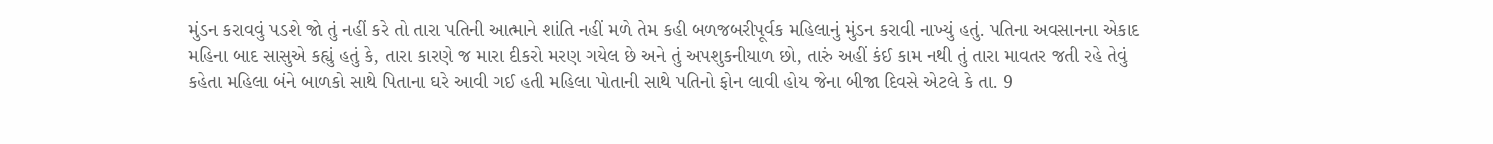મુંડન કરાવવું પડશે જો તું નહીં કરે તો તારા પતિની આત્માને શાંતિ નહીં મળે તેમ કહી બળજબરીપૂર્વક મહિલાનું મુંડન કરાવી નાખ્યું હતું. પતિના અવસાનના એકાદ મહિના બાદ સાસુએ કહ્યું હતું કે, તારા કારણે જ મારા દીકરો મરણ ગયેલ છે અને તું અપશુકનીયાળ છો, તારું અહીં કંઈ કામ નથી તું તારા માવતર જતી રહે તેવું કહેતા મહિલા બંને બાળકો સાથે પિતાના ઘરે આવી ગઈ હતી મહિલા પોતાની સાથે પતિનો ફોન લાવી હોય જેના બીજા દિવસે એટલે કે તા. 9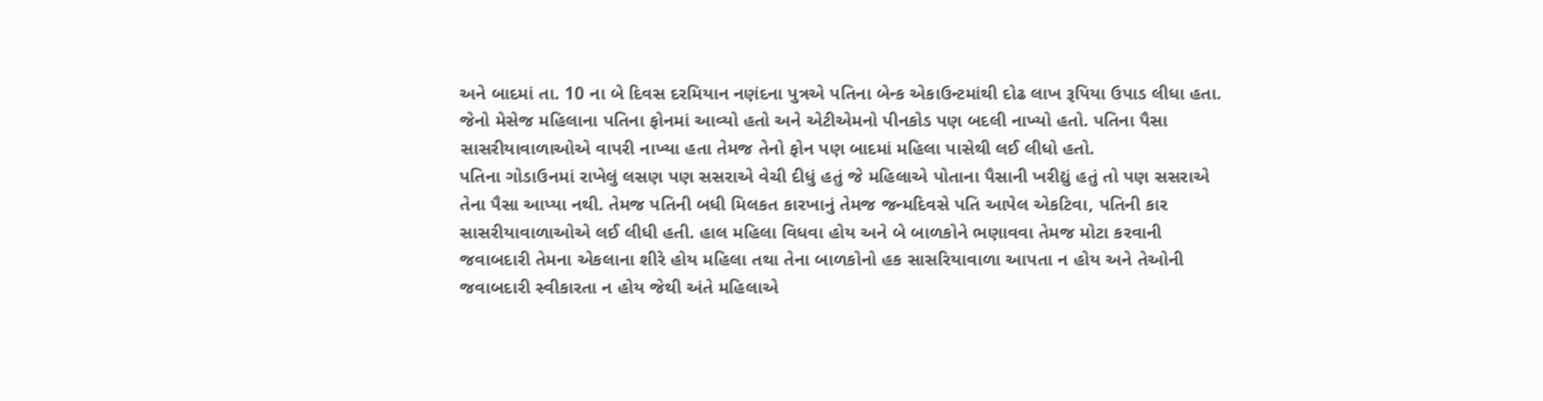અને બાદમાં તા. 10 ના બે દિવસ દરમિયાન નણંદના પુત્રએ પતિના બેન્ક એકાઉન્ટમાંથી દોઢ લાખ રૂપિયા ઉપાડ લીધા હતા. જેનો મેસેજ મહિલાના પતિના ફોનમાં આવ્યો હતો અને એટીએમનો પીનકોડ પણ બદલી નાખ્યો હતો. પતિના પૈસા સાસરીયાવાળાઓએ વાપરી નાખ્યા હતા તેમજ તેનો ફોન પણ બાદમાં મહિલા પાસેથી લઈ લીધો હતો.
પતિના ગોડાઉનમાં રાખેલું લસણ પણ સસરાએ વેચી દીધું હતું જે મહિલાએ પોતાના પૈસાની ખરીદ્યું હતું તો પણ સસરાએ તેના પૈસા આપ્યા નથી. તેમજ પતિની બધી મિલકત કારખાનું તેમજ જન્મદિવસે પતિ આપેલ એકટિવા, પતિની કાર સાસરીયાવાળાઓએ લઈ લીધી હતી. હાલ મહિલા વિધવા હોય અને બે બાળકોને ભણાવવા તેમજ મોટા કરવાની જવાબદારી તેમના એકલાના શીરે હોય મહિલા તથા તેના બાળકોનો હક સાસરિયાવાળા આપતા ન હોય અને તેઓની જવાબદારી સ્વીકારતા ન હોય જેથી અંતે મહિલાએ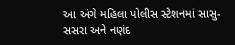આ અંગે મહિલા પોલીસ સ્ટેશનમાં સાસુ- સસરા અને નણંદ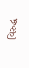વિરુદ્ધ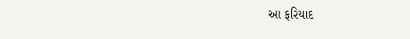આ ફરિયાદ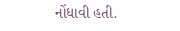નોંધાવી હતી.